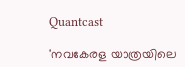Quantcast

'നവകേരള യാത്രയിലെ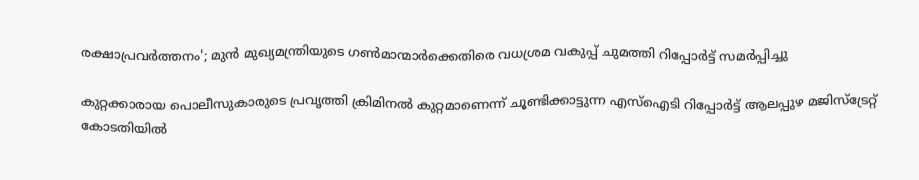രക്ഷാപ്രവർത്തനം'; മുൻ മുഖ്യമന്ത്രിയുടെ ഗൺമാന്മാർക്കെതിരെ വധശ്രമ വകുപ്പ് ചുമത്തി റിപ്പോർട്ട് സമർപ്പിച്ചു

കുറ്റക്കാരായ പൊലീസുകാരുടെ പ്രവൃത്തി ക്രിമിനൽ കുറ്റമാണെന്ന് ചൂണ്ടിക്കാട്ടുന്ന എസ്ഐടി റിപ്പോർട്ട് ആലപ്പുഴ മജിസ്‌ട്രേറ്റ് കോടതിയിൽ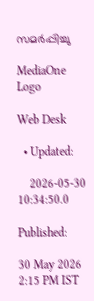സമർപ്പിച്ചു

MediaOne Logo

Web Desk

  • Updated:

    2026-05-30 10:34:50.0

Published:

30 May 2026 2:15 PM IST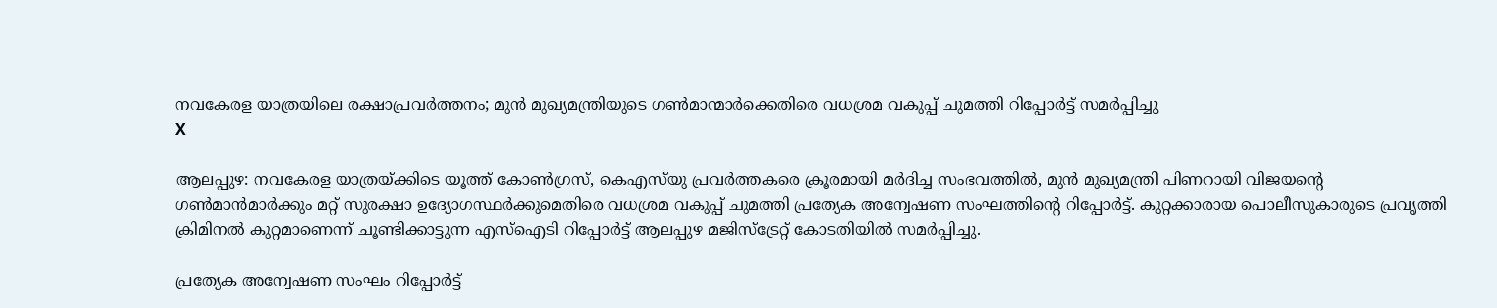നവകേരള യാത്രയിലെ രക്ഷാപ്രവർത്തനം; മുൻ മുഖ്യമന്ത്രിയുടെ ഗൺമാന്മാർക്കെതിരെ വധശ്രമ വകുപ്പ് ചുമത്തി റിപ്പോർട്ട് സമർപ്പിച്ചു
X

ആലപ്പുഴ: നവകേരള യാത്രയ്ക്കിടെ യൂത്ത് കോൺഗ്രസ്, കെഎസ്‌യു പ്രവർത്തകരെ ക്രൂരമായി മർദിച്ച സംഭവത്തിൽ, മുൻ മുഖ്യമന്ത്രി പിണറായി വിജയന്റെ ഗൺമാൻമാർക്കും മറ്റ് സുരക്ഷാ ഉദ്യോഗസ്ഥർക്കുമെതിരെ വധശ്രമ വകുപ്പ് ചുമത്തി പ്രത്യേക അന്വേഷണ സംഘത്തിന്റെ റിപ്പോർട്ട്. കുറ്റക്കാരായ പൊലീസുകാരുടെ പ്രവൃത്തി ക്രിമിനൽ കുറ്റമാണെന്ന് ചൂണ്ടിക്കാട്ടുന്ന എസ്ഐടി റിപ്പോർട്ട് ആലപ്പുഴ മജിസ്‌ട്രേറ്റ് കോടതിയിൽ സമർപ്പിച്ചു.

പ്രത്യേക അന്വേഷണ സംഘം റിപ്പോർട്ട്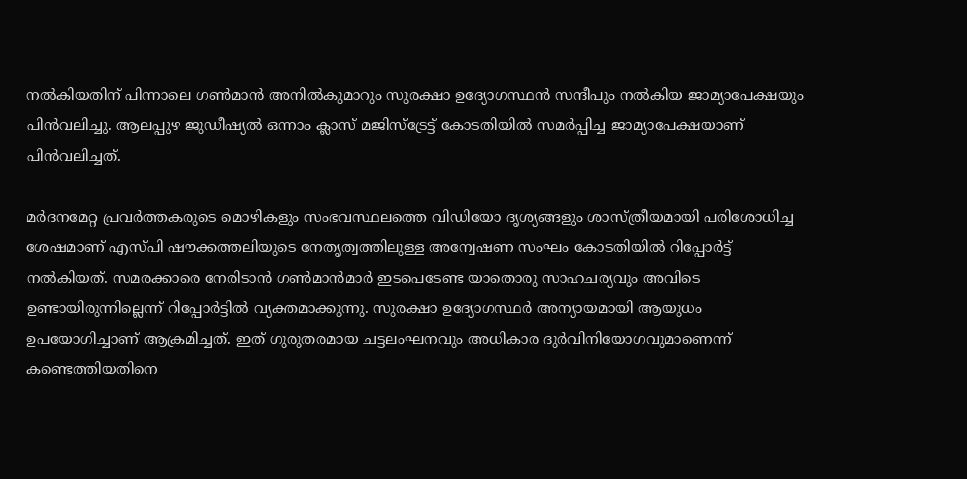നൽകിയതിന് പിന്നാലെ ഗൺമാൻ അനിൽകുമാറും സുരക്ഷാ ഉദ്യോഗസ്ഥൻ സന്ദീപും നൽകിയ ജാമ്യാപേക്ഷയും പിൻവലിച്ചു. ആലപ്പുഴ ജുഡീഷ്യൽ ഒന്നാം ക്ലാസ് മജിസ്ട്രേട്ട് കോടതിയിൽ സമർപ്പിച്ച ജാമ്യാപേക്ഷയാണ് പിൻവലിച്ചത്.

മർദനമേറ്റ പ്രവർത്തകരുടെ മൊഴികളും സംഭവസ്ഥലത്തെ വിഡിയോ ദൃശ്യങ്ങളും ശാസ്ത്രീയമായി പരിശോധിച്ച ശേഷമാണ് എസ്പി ഷൗക്കത്തലിയുടെ നേതൃത്വത്തിലുള്ള അന്വേഷണ സംഘം കോടതിയിൽ റിപ്പോർട്ട് നൽകിയത്. സമരക്കാരെ നേരിടാൻ ഗൺമാൻമാർ ഇടപെടേണ്ട യാതൊരു സാഹചര്യവും അവിടെ ഉണ്ടായിരുന്നില്ലെന്ന് റിപ്പോർട്ടിൽ വ്യക്തമാക്കുന്നു. സുരക്ഷാ ഉദ്യോഗസ്ഥർ അന്യായമായി ആയുധം ഉപയോഗിച്ചാണ് ആക്രമിച്ചത്. ഇത് ഗുരുതരമായ ചട്ടലംഘനവും അധികാര ദുർവിനിയോഗവുമാണെന്ന് കണ്ടെത്തിയതിനെ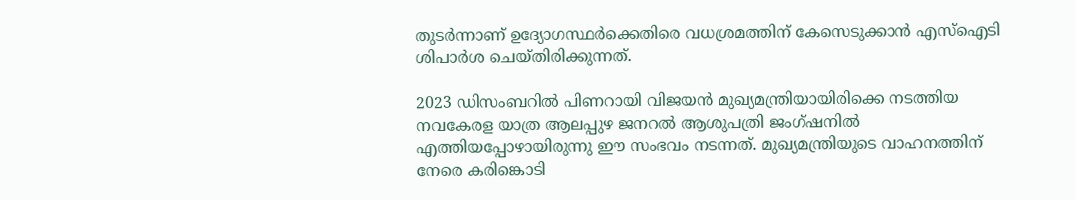തുടർന്നാണ് ഉദ്യോഗസ്ഥർക്കെതിരെ വധശ്രമത്തിന് കേസെടുക്കാൻ എസ്ഐടി ശിപാർശ ചെയ്തിരിക്കുന്നത്.

2023 ഡിസംബറിൽ പിണറായി വിജയൻ മുഖ്യമന്ത്രിയായിരിക്കെ നടത്തിയ നവകേരള യാത്ര ആലപ്പുഴ ജനറൽ ആശുപത്രി ജംഗ്ഷനിൽ എത്തിയപ്പോഴായിരുന്നു ഈ സംഭവം നടന്നത്. മുഖ്യമന്ത്രിയുടെ വാഹനത്തിന് നേരെ കരിങ്കൊടി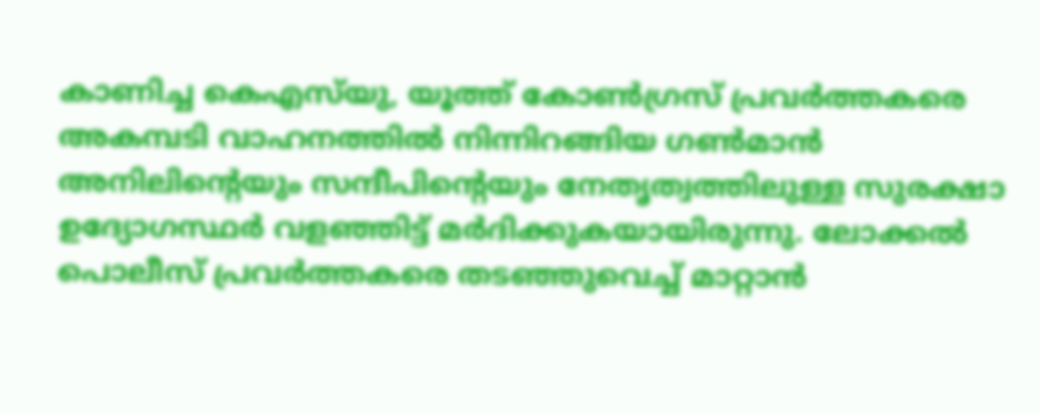കാണിച്ച കെഎസ്‌യു, യൂത്ത് കോൺഗ്രസ് പ്രവർത്തകരെ അകമ്പടി വാഹനത്തിൽ നിന്നിറങ്ങിയ ഗൺമാൻ അനിലിന്റെയും സന്ദീപിന്റെയും നേതൃത്വത്തിലുള്ള സുരക്ഷാ ഉദ്യോഗസ്ഥർ വളഞ്ഞിട്ട് മർദിക്കുകയായിരുന്നു. ലോക്കൽ പൊലീസ് പ്രവർത്തകരെ തടഞ്ഞുവെച്ച് മാറ്റാൻ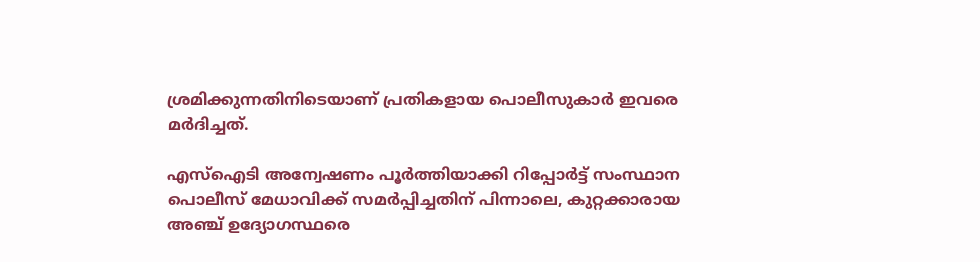ശ്രമിക്കുന്നതിനിടെയാണ് പ്രതികളായ പൊലീസുകാർ ഇവരെ മർദിച്ചത്.

എസ്ഐടി അന്വേഷണം പൂർത്തിയാക്കി റിപ്പോർട്ട് സംസ്ഥാന പൊലീസ് മേധാവിക്ക് സമർപ്പിച്ചതിന് പിന്നാലെ, കുറ്റക്കാരായ അഞ്ച് ഉദ്യോഗസ്ഥരെ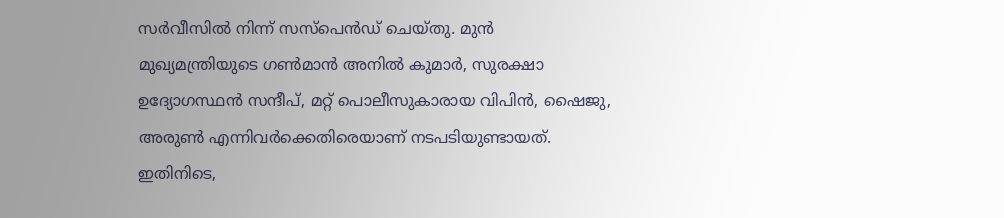സർവീസിൽ നിന്ന് സസ്‌പെൻഡ് ചെയ്തു. മുൻ മുഖ്യമന്ത്രിയുടെ ഗൺമാൻ അനിൽ കുമാർ, സുരക്ഷാ ഉദ്യോഗസ്ഥൻ സന്ദീപ്, മറ്റ് പൊലീസുകാരായ വിപിൻ, ഷൈജു, അരുൺ എന്നിവർക്കെതിരെയാണ് നടപടിയുണ്ടായത്. ഇതിനിടെ,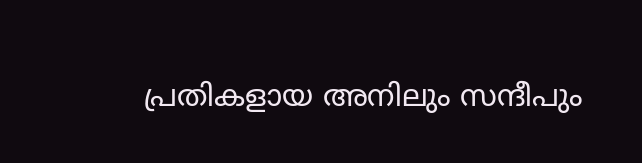പ്രതികളായ അനിലും സന്ദീപും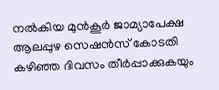നൽകിയ മുൻകൂർ ജാമ്യാപേക്ഷ ആലപ്പുഴ സെഷൻസ് കോടതി കഴിഞ്ഞ ദിവസം തീർപ്പാക്കുകയും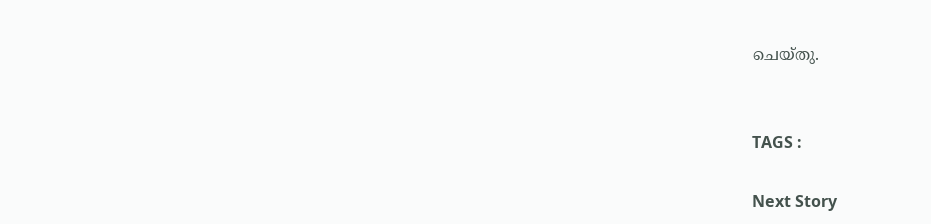ചെയ്തു.


TAGS :

Next Story